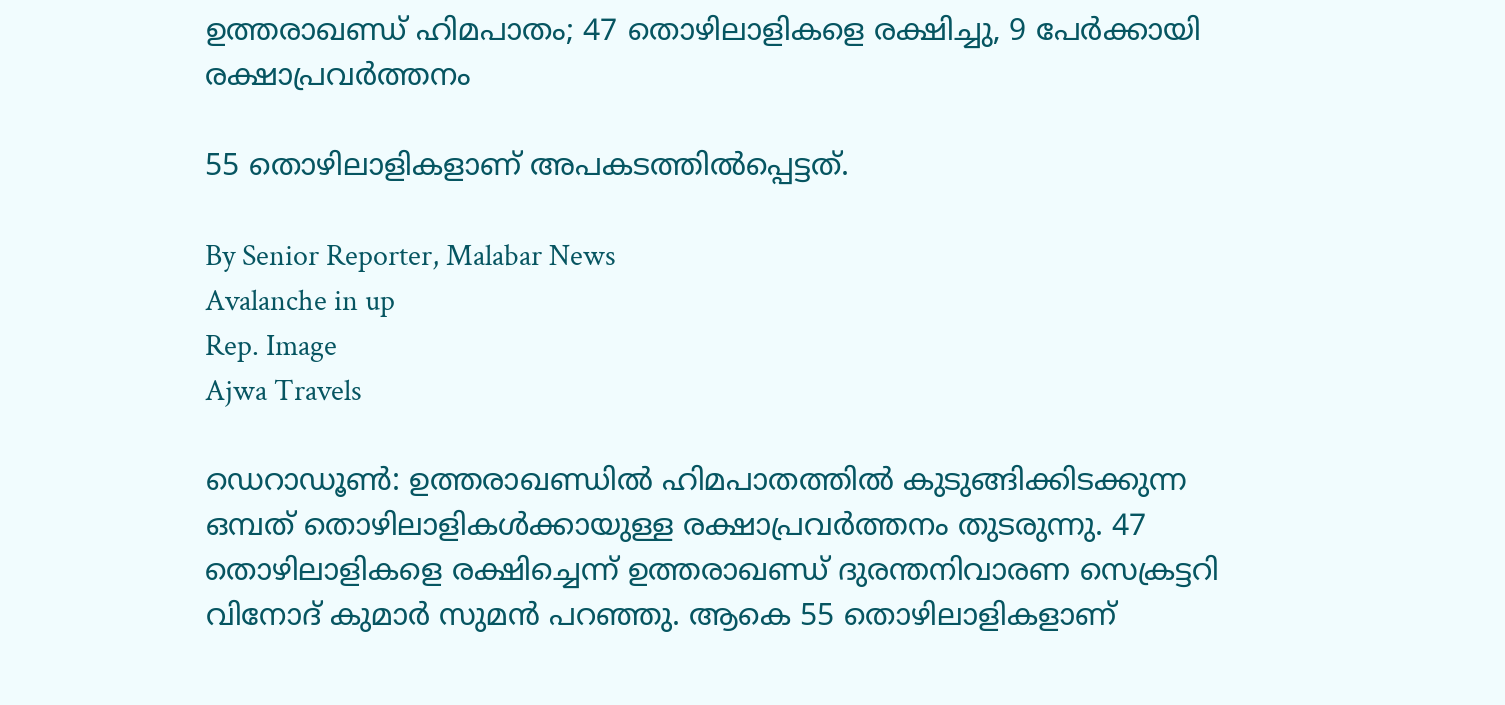ഉത്തരാഖണ്ഡ് ഹിമപാതം; 47 തൊഴിലാളികളെ രക്ഷിച്ചു, 9 പേർക്കായി രക്ഷാപ്രവർത്തനം

55 തൊഴിലാളികളാണ് അപകടത്തിൽപ്പെട്ടത്.

By Senior Reporter, Malabar News
Avalanche in up
Rep. Image
Ajwa Travels

ഡെറാഡൂൺ: ഉത്തരാഖണ്ഡിൽ ഹിമപാതത്തിൽ കുടുങ്ങിക്കിടക്കുന്ന ഒമ്പത് തൊഴിലാളികൾക്കായുള്ള രക്ഷാപ്രവർത്തനം തുടരുന്നു. 47 തൊഴിലാളികളെ രക്ഷിച്ചെന്ന് ഉത്തരാഖണ്ഡ് ദുരന്തനിവാരണ സെക്രട്ടറി വിനോദ് കുമാർ സുമൻ പറഞ്ഞു. ആകെ 55 തൊഴിലാളികളാണ്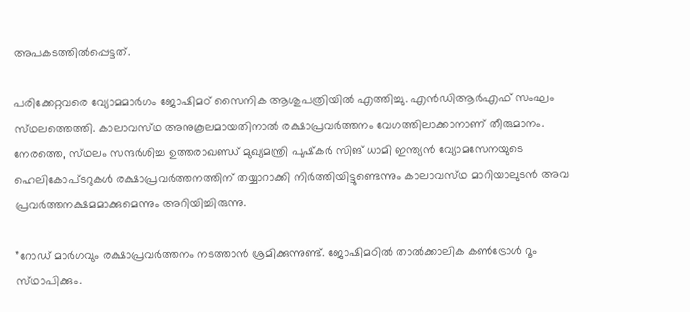അപകടത്തിൽപ്പെട്ടത്.

പരിക്കേറ്റവരെ വ്യോമമാർഗം ജോഷിമഠ് സൈനിക ആശുപത്രിയിൽ എത്തിച്ചു. എൻഡിആർഎഫ് സംഘം സ്‌ഥലത്തെത്തി. കാലാവസ്‌ഥ അനുകൂലമായതിനാൽ രക്ഷാപ്രവർത്തനം വേഗത്തിലാക്കാനാണ് തീരുമാനം. നേരത്തെ, സ്‌ഥലം സന്ദർശിച്ച ഉത്തരാഖണ്ഡ് മുഖ്യമന്ത്രി പുഷ്‌കർ സിങ് ധാമി ഇന്ത്യൻ വ്യോമസേനയുടെ ഹെലികോപ്‌ടറുകൾ രക്ഷാപ്രവർത്തനത്തിന് തയ്യാറാക്കി നിർത്തിയിട്ടുണ്ടെന്നും കാലാവസ്‌ഥ മാറിയാലുടൻ അവ പ്രവർത്തനക്ഷമമാക്കുമെന്നും അറിയിച്ചിരുന്നു.

”റോഡ് മാർഗവും രക്ഷാപ്രവർത്തനം നടത്താൻ ശ്രമിക്കുന്നുണ്ട്. ജോഷിമഠിൽ താൽക്കാലിക കൺട്രോൾ റൂം സ്‌ഥാപിക്കും.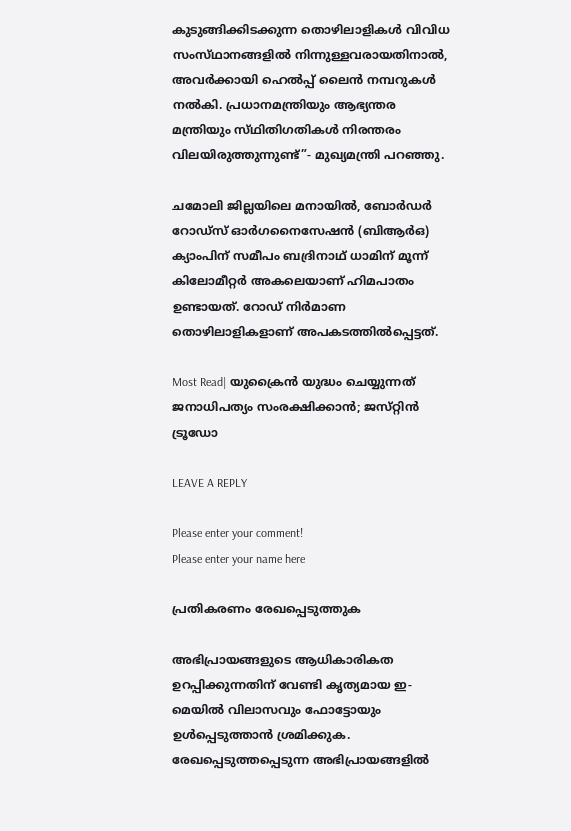കുടുങ്ങിക്കിടക്കുന്ന തൊഴിലാളികൾ വിവിധ സംസ്‌ഥാനങ്ങളിൽ നിന്നുള്ളവരായതിനാൽ, അവർക്കായി ഹെൽപ്പ് ലൈൻ നമ്പറുകൾ നൽകി. പ്രധാനമന്ത്രിയും ആഭ്യന്തര മന്ത്രിയും സ്‌ഥിതിഗതികൾ നിരന്തരം വിലയിരുത്തുന്നുണ്ട്”- മുഖ്യമന്ത്രി പറഞ്ഞു.

ചമോലി ജില്ലയിലെ മനായിൽ, ബോർഡർ റോഡ്‌സ് ഓർഗനൈസേഷൻ (ബിആർഒ) ക്യാംപിന് സമീപം ബദ്രിനാഥ്‌ ധാമിന് മൂന്ന് കിലോമീറ്റർ അകലെയാണ് ഹിമപാതം ഉണ്ടായത്. റോഡ് നിർമാണ തൊഴിലാളികളാണ് അപകടത്തിൽപ്പെട്ടത്.

Most Read| യുക്രൈൻ യുദ്ധം ചെയ്യുന്നത് ജനാധിപത്യം സംരക്ഷിക്കാൻ; ജസ്‌റ്റിൻ ട്രൂഡോ

LEAVE A REPLY

Please enter your comment!
Please enter your name here

പ്രതികരണം രേഖപ്പെടുത്തുക

അഭിപ്രായങ്ങളുടെ ആധികാരികത ഉറപ്പിക്കുന്നതിന് വേണ്ടി കൃത്യമായ ഇ-മെയിൽ വിലാസവും ഫോട്ടോയും ഉൾപ്പെടുത്താൻ ശ്രമിക്കുക. രേഖപ്പെടുത്തപ്പെടുന്ന അഭിപ്രായങ്ങളിൽ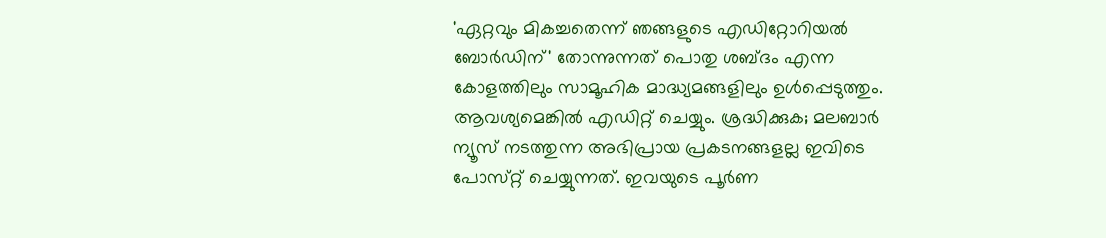'ഏറ്റവും മികച്ചതെന്ന് ഞങ്ങളുടെ എഡിറ്റോറിയൽ ബോർഡിന്' തോന്നുന്നത് പൊതു ശബ്‌ദം എന്ന കോളത്തിലും സാമൂഹിക മാദ്ധ്യമങ്ങളിലും ഉൾപ്പെടുത്തും. ആവശ്യമെങ്കിൽ എഡിറ്റ് ചെയ്യും. ശ്രദ്ധിക്കുക; മലബാർ ന്യൂസ് നടത്തുന്ന അഭിപ്രായ പ്രകടനങ്ങളല്ല ഇവിടെ പോസ്‌റ്റ് ചെയ്യുന്നത്. ഇവയുടെ പൂർണ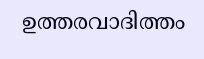ഉത്തരവാദിത്തം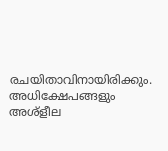രചയിതാവിനായിരിക്കും. അധിക്ഷേപങ്ങളും അശ്‌ളീല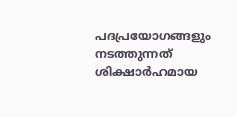പദപ്രയോഗങ്ങളും നടത്തുന്നത് ശിക്ഷാർഹമായ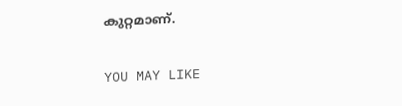കുറ്റമാണ്.

YOU MAY LIKE